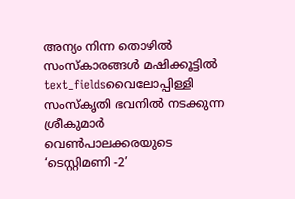അന്യം നിന്ന തൊഴിൽ സംസ്കാരങ്ങൾ മഷിക്കൂട്ടിൽ
text_fieldsവൈലോപ്പിള്ളി സംസ്കൃതി ഭവനിൽ നടക്കുന്ന ശ്രീകുമാർ വെൺപാലക്കരയുടെ ‘ടെസ്റ്റിമണി -2’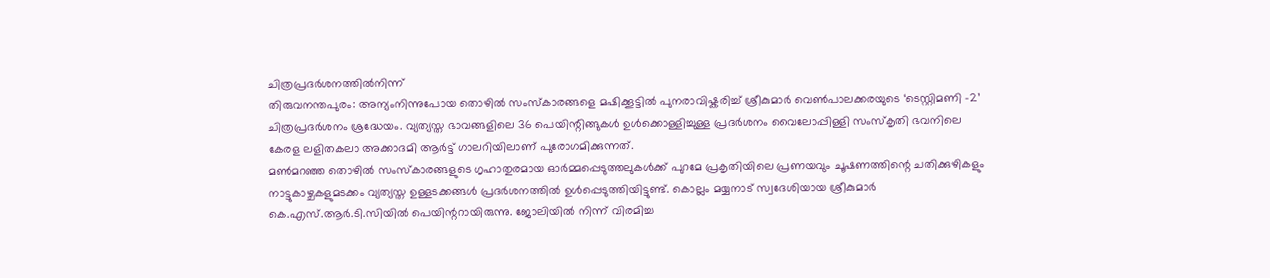ചിത്രപ്രദർശനത്തിൽനിന്ന്
തിരുവനന്തപുരം: അന്യംനിന്നുപോയ തൊഴിൽ സംസ്കാരങ്ങളെ മഷിക്കൂട്ടിൽ പുനരാവിഷ്കരിച്ച് ശ്രീകുമാർ വെൺപാലക്കരയുടെ ‘ടെസ്റ്റിമണി -2’ ചിത്രപ്രദർശനം ശ്രദ്ധേയം. വ്യത്യസ്ത ഭാവങ്ങളിലെ 36 പെയിന്റിങ്ങുകൾ ഉൾക്കൊള്ളിച്ചുള്ള പ്രദർശനം വൈലോപ്പിള്ളി സംസ്കൃതി ഭവനിലെ കേരള ലളിതകലാ അക്കാദമി ആർട്ട് ഗാലറിയിലാണ് പുരോഗമിക്കുന്നത്.
മൺമറഞ്ഞ തൊഴിൽ സംസ്കാരങ്ങളുടെ ഗൃഹാതുരമായ ഓർമ്മപ്പെടുത്തലുകൾക്ക് പുറമേ പ്രകൃതിയിലെ പ്രണയവും ചൂഷണത്തിന്റെ ചതിക്കുഴികളും നാട്ടുകാഴ്ചകളുമടക്കം വ്യത്യസ്ത ഉള്ളടക്കങ്ങൾ പ്രദർശനത്തിൽ ഉൾപ്പെടുത്തിയിട്ടുണ്ട്. കൊല്ലം മയ്യനാട് സ്വദേശിയായ ശ്രീകുമാർ കെ.എസ്.ആർ.ടി.സിയിൽ പെയിന്ററായിരുന്നു. ജോലിയിൽ നിന്ന് വിരമിച്ച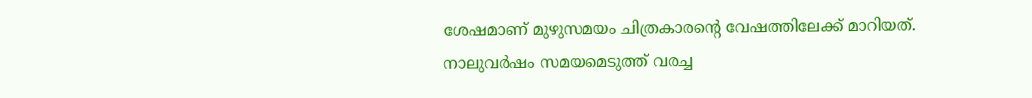ശേഷമാണ് മുഴുസമയം ചിത്രകാരന്റെ വേഷത്തിലേക്ക് മാറിയത്.
നാലുവർഷം സമയമെടുത്ത് വരച്ച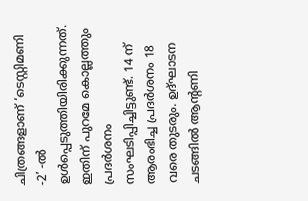ചിത്രങ്ങളാണ് ‘ടെസ്റ്റിമണി -2’ -ൽ ഉൾപ്പെടുത്തിയിരിക്കുന്നത്. ഇതിന് പുറമേ കൊല്ലത്തും പ്രദർശനം സംഘടിപ്പിച്ചിട്ടുണ്ട്. 14 ന് ആരംഭിച്ച പ്രദർശനം 18 വരെ തുടരും. ഉദ്ഘാടന ചടങ്ങിൽ ആന്റണി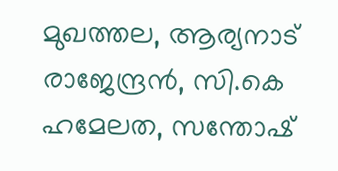മുഖത്തല, ആര്യനാട് രാജേന്ദ്രൻ, സി.കെ ഹമേലത, സന്തോഷ്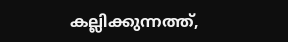കല്ലിക്കുന്നത്ത്,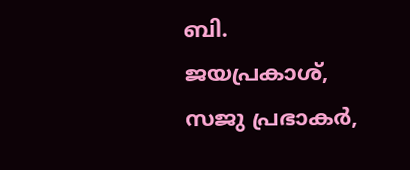ബി. ജയപ്രകാശ്, സജു പ്രഭാകർ,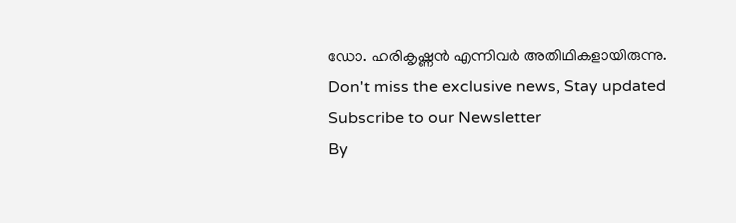ഡോ. ഹരികൃഷ്ണൻ എന്നിവർ അതിഥികളായിരുന്നു.
Don't miss the exclusive news, Stay updated
Subscribe to our Newsletter
By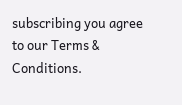subscribing you agree to our Terms & Conditions.